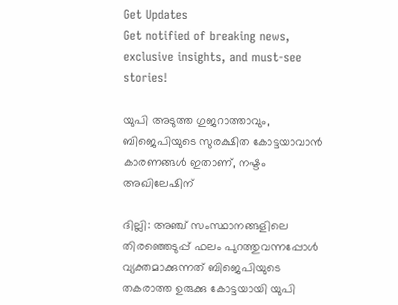Get Updates
Get notified of breaking news, exclusive insights, and must-see stories!

യുപി അടുത്ത ഗുജറാത്താവും, ബിജെപിയുടെ സുരക്ഷിത കോട്ടയാവാന്‍ കാരണങ്ങള്‍ ഇതാണ്, നഷ്ടം അഖിലേഷിന്

ദില്ലി: അഞ്ച് സംസ്ഥാനങ്ങളിലെ തിരഞ്ഞെടുപ്പ് ഫലം പുറത്തുവന്നപ്പോള്‍ വ്യക്തമാക്കുന്നത് ബിജെപിയുടെ തകരാത്ത ഉരുക്കു കോട്ടയായി യുപി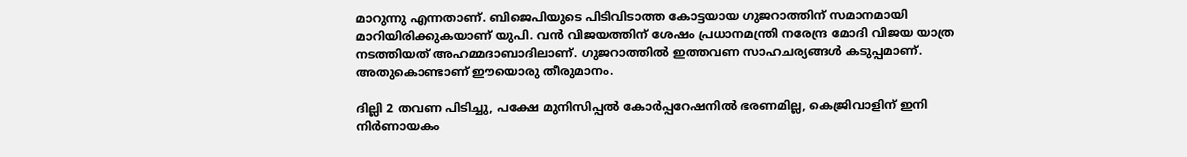മാറുന്നു എന്നതാണ്. ബിജെപിയുടെ പിടിവിടാത്ത കോട്ടയായ ഗുജറാത്തിന് സമാനമായി മാറിയിരിക്കുകയാണ് യുപി. വന്‍ വിജയത്തിന് ശേഷം പ്രധാനമന്ത്രി നരേന്ദ്ര മോദി വിജയ യാത്ര നടത്തിയത് അഹമ്മദാബാദിലാണ്. ഗുജറാത്തില്‍ ഇത്തവണ സാഹചര്യങ്ങള്‍ കടുപ്പമാണ്. അതുകൊണ്ടാണ് ഈയൊരു തീരുമാനം.

ദില്ലി 2 തവണ പിടിച്ചു, പക്ഷേ മുനിസിപ്പല്‍ കോര്‍പ്പറേഷനില്‍ ഭരണമില്ല, കെജ്രിവാളിന് ഇനി നിര്‍ണായകം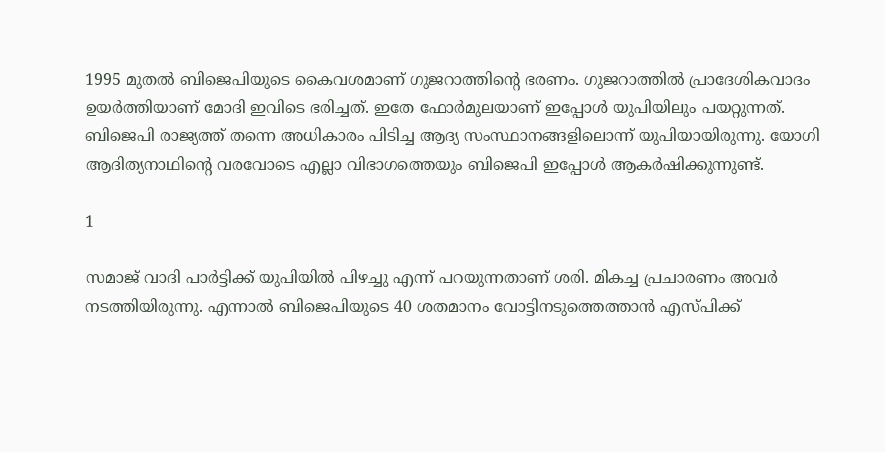1995 മുതല്‍ ബിജെപിയുടെ കൈവശമാണ് ഗുജറാത്തിന്റെ ഭരണം. ഗുജറാത്തില്‍ പ്രാദേശികവാദം ഉയര്‍ത്തിയാണ് മോദി ഇവിടെ ഭരിച്ചത്. ഇതേ ഫോര്‍മുലയാണ് ഇപ്പോള്‍ യുപിയിലും പയറ്റുന്നത്. ബിജെപി രാജ്യത്ത് തന്നെ അധികാരം പിടിച്ച ആദ്യ സംസ്ഥാനങ്ങളിലൊന്ന് യുപിയായിരുന്നു. യോഗി ആദിത്യനാഥിന്റെ വരവോടെ എല്ലാ വിഭാഗത്തെയും ബിജെപി ഇപ്പോള്‍ ആകര്‍ഷിക്കുന്നുണ്ട്.

1

സമാജ് വാദി പാര്‍ട്ടിക്ക് യുപിയില്‍ പിഴച്ചു എന്ന് പറയുന്നതാണ് ശരി. മികച്ച പ്രചാരണം അവര്‍ നടത്തിയിരുന്നു. എന്നാല്‍ ബിജെപിയുടെ 40 ശതമാനം വോട്ടിനടുത്തെത്താന്‍ എസ്പിക്ക്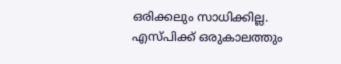ഒരിക്കലും സാധിക്കില്ല. എസ്പിക്ക് ഒരുകാലത്തും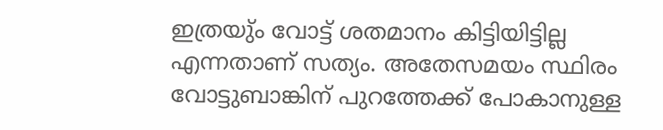ഇത്രയു്ം വോട്ട് ശതമാനം കിട്ടിയിട്ടില്ല എന്നതാണ് സത്യം. അതേസമയം സ്ഥിരം വോട്ടുബാങ്കിന് പുറത്തേക്ക് പോകാനുള്ള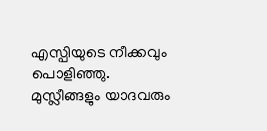എസ്പിയുടെ നീക്കവും പൊളിഞ്ഞു. മുസ്ലീങ്ങളും യാദവരും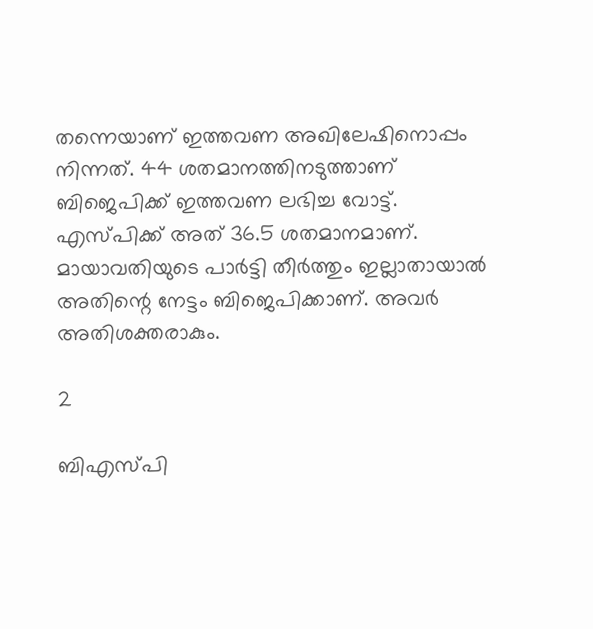തന്നെയാണ് ഇത്തവണ അഖിലേഷിനൊപ്പം നിന്നത്. 44 ശതമാനത്തിനടുത്താണ് ബിജെപിക്ക് ഇത്തവണ ലഭിച്ച വോട്ട്. എസ്പിക്ക് അത് 36.5 ശതമാനമാണ്. മായാവതിയുടെ പാര്‍ട്ടി തീര്‍ത്തും ഇല്ലാതായാല്‍ അതിന്റെ നേട്ടം ബിജെപിക്കാണ്. അവര്‍ അതിശക്തരാകും.

2

ബിഎസ്പി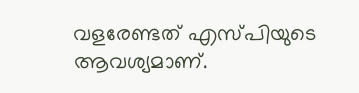വളരേണ്ടത് എസ്പിയുടെ ആവശ്യമാണ്.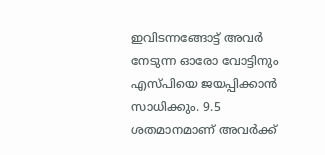ഇവിടന്നങ്ങോട്ട് അവര്‍ നേടുന്ന ഓരോ വോട്ടിനും എസ്പിയെ ജയപ്പിക്കാന്‍ സാധിക്കും. 9.5 ശതമാനമാണ് അവര്‍ക്ക്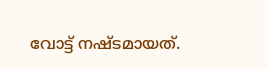വോട്ട് നഷ്ടമായത്.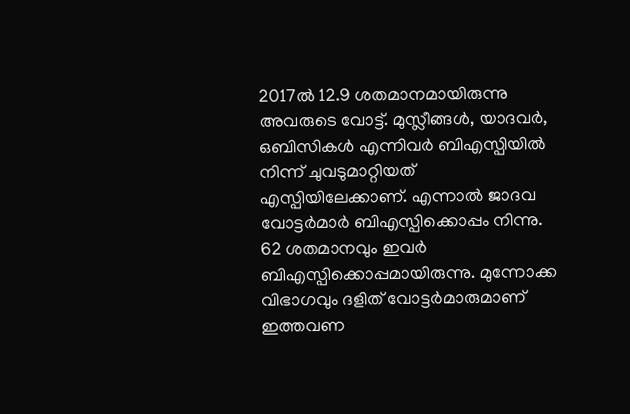2017ല്‍ 12.9 ശതമാനമായിരുന്നു അവരുടെ വോട്ട്. മുസ്ലീങ്ങള്‍, യാദവര്‍, ഒബിസികള്‍ എന്നിവര്‍ ബിഎസ്പിയില്‍ നിന്ന് ചുവടുമാറ്റിയത് എസ്പിയിലേക്കാണ്. എന്നാല്‍ ജാദവ വോട്ടര്‍മാര്‍ ബിഎസ്പിക്കൊപ്പം നിന്നു. 62 ശതമാനവും ഇവര്‍ ബിഎസ്പിക്കൊപ്പമായിരുന്നു. മുന്നോക്ക വിഭാഗവും ദളിത് വോട്ടര്‍മാരുമാണ് ഇത്തവണ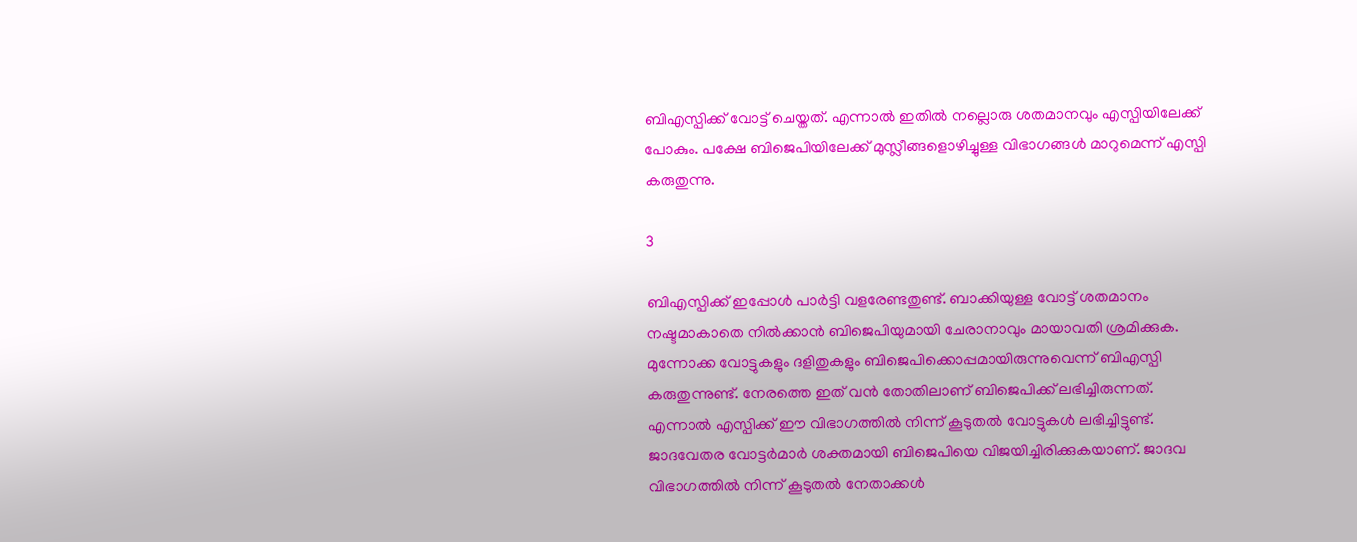ബിഎസ്പിക്ക് വോട്ട് ചെയ്തത്. എന്നാല്‍ ഇതില്‍ നല്ലൊരു ശതമാനവും എസ്പിയിലേക്ക് പോകും. പക്ഷേ ബിജെപിയിലേക്ക് മുസ്ലീങ്ങളൊഴിച്ചുള്ള വിഭാഗങ്ങള്‍ മാറുമെന്ന് എസ്പി കരുതുന്നു.

3

ബിഎസ്പിക്ക് ഇപ്പോള്‍ പാര്‍ട്ടി വളരേണ്ടതുണ്ട്. ബാക്കിയുള്ള വോട്ട് ശതമാനം നഷ്ടമാകാതെ നില്‍ക്കാന്‍ ബിജെപിയുമായി ചേരാനാവും മായാവതി ശ്രമിക്കുക. മുന്നോക്ക വോട്ടുകളും ദളിതുകളും ബിജെപിക്കൊപ്പമായിരുന്നുവെന്ന് ബിഎസ്പി കരുതുന്നുണ്ട്. നേരത്തെ ഇത് വന്‍ തോതിലാണ് ബിജെപിക്ക് ലഭിച്ചിരുന്നത്. എന്നാല്‍ എസ്പിക്ക് ഈ വിഭാഗത്തില്‍ നിന്ന് കൂടുതല്‍ വോട്ടുകള്‍ ലഭിച്ചിട്ടുണ്ട്. ജാദവേതര വോട്ടര്‍മാര്‍ ശക്തമായി ബിജെപിയെ വിജയിച്ചിരിക്കുകയാണ്. ജാദവ വിഭാഗത്തില്‍ നിന്ന് കൂടുതല്‍ നേതാക്കള്‍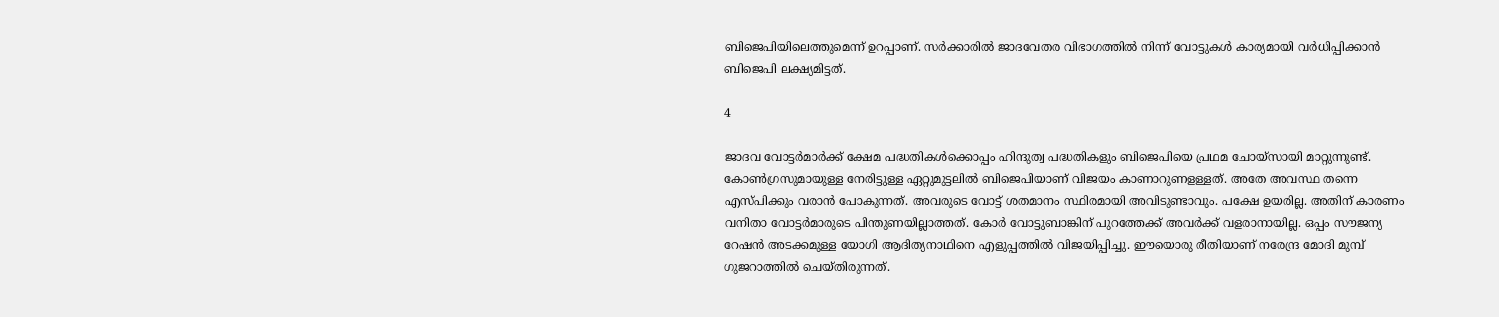ബിജെപിയിലെത്തുമെന്ന് ഉറപ്പാണ്. സര്‍ക്കാരില്‍ ജാദവേതര വിഭാഗത്തില്‍ നിന്ന് വോട്ടുകള്‍ കാര്യമായി വര്‍ധിപ്പിക്കാന്‍ ബിജെപി ലക്ഷ്യമിട്ടത്.

4

ജാദവ വോട്ടര്‍മാര്‍ക്ക് ക്ഷേമ പദ്ധതികള്‍ക്കൊപ്പം ഹിന്ദുത്വ പദ്ധതികളും ബിജെപിയെ പ്രഥമ ചോയ്‌സായി മാറ്റുന്നുണ്ട്. കോണ്‍ഗ്രസുമായുള്ള നേരിട്ടുള്ള ഏറ്റുമുട്ടലില്‍ ബിജെപിയാണ് വിജയം കാണാറുണളള്ളത്. അതേ അവസ്ഥ തന്നെ എസ്പിക്കും വരാന്‍ പോകുന്നത്. അവരുടെ വോട്ട് ശതമാനം സ്ഥിരമായി അവിടുണ്ടാവും. പക്ഷേ ഉയരില്ല. അതിന് കാരണം വനിതാ വോട്ടര്‍മാരുടെ പിന്തുണയില്ലാത്തത്. കോര്‍ വോട്ടുബാങ്കിന് പുറത്തേക്ക് അവര്‍ക്ക് വളരാനായില്ല. ഒപ്പം സൗജന്യ റേഷന്‍ അടക്കമുള്ള യോഗി ആദിത്യനാഥിനെ എളുപ്പത്തില്‍ വിജയിപ്പിച്ചു. ഈയൊരു രീതിയാണ് നരേന്ദ്ര മോദി മുമ്പ് ഗുജറാത്തില്‍ ചെയ്തിരുന്നത്.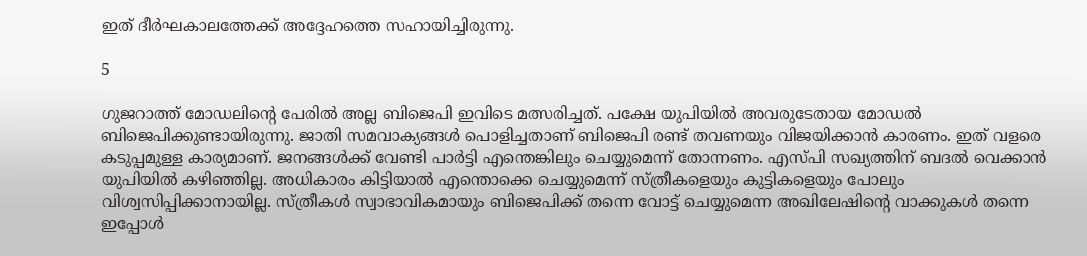ഇത് ദീര്‍ഘകാലത്തേക്ക് അദ്ദേഹത്തെ സഹായിച്ചിരുന്നു.

5

ഗുജറാത്ത് മോഡലിന്റെ പേരില്‍ അല്ല ബിജെപി ഇവിടെ മത്സരിച്ചത്. പക്ഷേ യുപിയില്‍ അവരുടേതായ മോഡല്‍ ബിജെപിക്കുണ്ടായിരുന്നു. ജാതി സമവാക്യങ്ങള്‍ പൊളിച്ചതാണ് ബിജെപി രണ്ട് തവണയും വിജയിക്കാന്‍ കാരണം. ഇത് വളരെ കടുപ്പമുള്ള കാര്യമാണ്. ജനങ്ങള്‍ക്ക് വേണ്ടി പാര്‍ട്ടി എന്തെങ്കിലും ചെയ്യുമെന്ന് തോന്നണം. എസ്പി സഖ്യത്തിന് ബദല്‍ വെക്കാന്‍ യുപിയില്‍ കഴിഞ്ഞില്ല. അധികാരം കിട്ടിയാല്‍ എന്തൊക്കെ ചെയ്യുമെന്ന് സ്ത്രീകളെയും കുട്ടികളെയും പോലും വിശ്വസിപ്പിക്കാനായില്ല. സ്ത്രീകള്‍ സ്വാഭാവികമായും ബിജെപിക്ക് തന്നെ വോട്ട് ചെയ്യുമെന്ന അഖിലേഷിന്റെ വാക്കുകള്‍ തന്നെ ഇപ്പോള്‍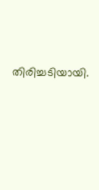തിരിച്ചടിയായി.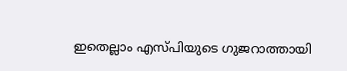ഇതെല്ലാം എസ്പിയുടെ ഗുജറാത്തായി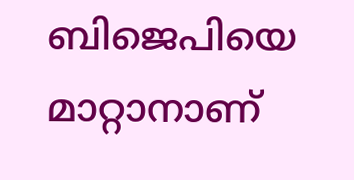ബിജെപിയെ മാറ്റാനാണ്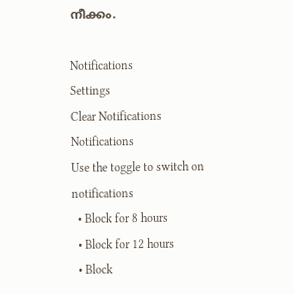നീക്കം.

Notifications
Settings
Clear Notifications
Notifications
Use the toggle to switch on notifications
  • Block for 8 hours
  • Block for 12 hours
  • Block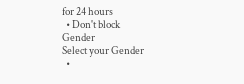for 24 hours
  • Don't block
Gender
Select your Gender
  •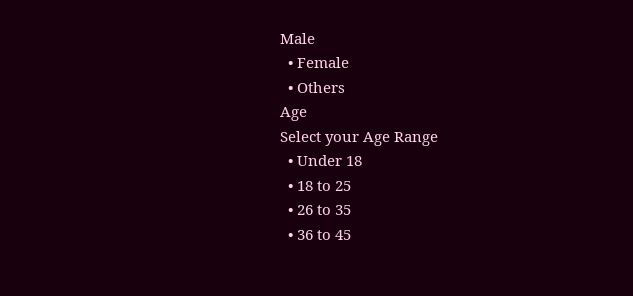Male
  • Female
  • Others
Age
Select your Age Range
  • Under 18
  • 18 to 25
  • 26 to 35
  • 36 to 45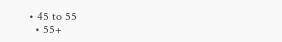• 45 to 55
  • 55+